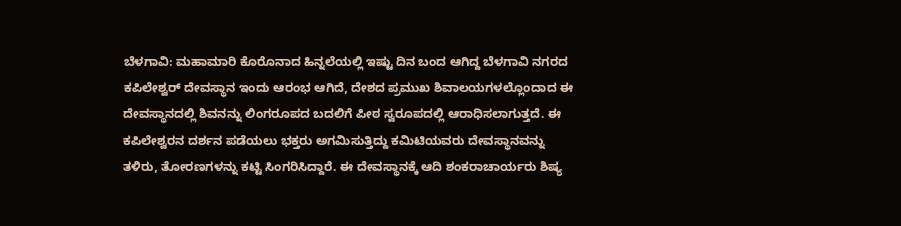ಬೆಳಗಾವಿ: ಮಹಾಮಾರಿ ಕೊರೊನಾದ ಹಿನ್ನಲೆಯಲ್ಲಿ ಇಷ್ಟು ದಿನ ಬಂದ ಆಗಿದ್ದ ಬೆಳಗಾವಿ ನಗರದ ಕಪಿಲೇಶ್ವರ್ ದೇವಸ್ಥಾನ ಇಂದು ಆರಂಭ ಆಗಿದೆ, ದೇಶದ ಪ್ರಮುಖ ಶಿವಾಲಯಗಳಲ್ಲೊಂದಾದ ಈ ದೇವಸ್ಥಾನದಲ್ಲಿ ಶಿವನನ್ನು ಲಿಂಗರೂಪದ ಬದಲಿಗೆ ಪೀಠ ಸ್ವರೂಪದಲ್ಲಿ ಆರಾಧಿಸಲಾಗುತ್ತದೆ. ಈ ಕಪಿಲೇಶ್ವರನ ದರ್ಶನ ಪಡೆಯಲು ಭಕ್ತರು ಅಗಮಿಸುತ್ತಿದ್ದು ಕಮಿಟಿಯವರು ದೇವಸ್ಥಾನವನ್ನು ತಳಿರು, ತೋರಣಗಳನ್ನು ಕಟ್ಟಿ ಸಿಂಗರಿಸಿದ್ದಾರೆ. ಈ ದೇವಸ್ಥಾನಕ್ಕೆ ಆದಿ ಶಂಕರಾಚಾರ್ಯರು ಶಿಷ್ಯ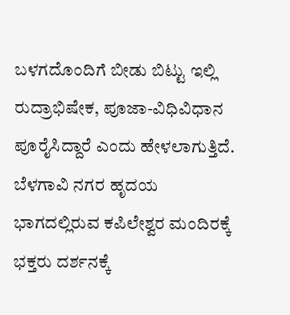ಬಳಗದೊಂದಿಗೆ ಬೀಡು ಬಿಟ್ಟು ಇಲ್ಲಿ ರುದ್ರಾಭಿಷೇಕ, ಪೂಜಾ-ವಿಧಿವಿಧಾನ ಪೂರೈಸಿದ್ದಾರೆ ಎಂದು ಹೇಳಲಾಗುತ್ತಿದೆ. ಬೆಳಗಾವಿ ನಗರ ಹೃದಯ ಭಾಗದಲ್ಲಿರುವ ಕಪಿಲೇಶ್ವರ ಮಂದಿರಕ್ಕೆ ಭಕ್ತರು ದರ್ಶನಕ್ಕೆ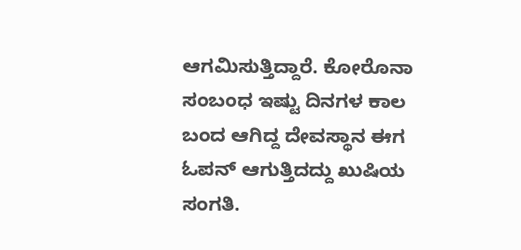ಆಗಮಿಸುತ್ತಿದ್ದಾರೆ. ಕೋರೊನಾ ಸಂಬಂಧ ಇಷ್ಟು ದಿನಗಳ ಕಾಲ ಬಂದ ಆಗಿದ್ದ ದೇವಸ್ಥಾನ ಈಗ ಓಪನ್ ಆಗುತ್ತಿದದ್ದು ಖುಷಿಯ ಸಂಗತಿ.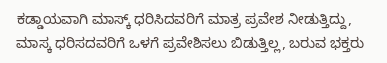ಕಡ್ಡಾಯವಾಗಿ ಮಾಸ್ಕ್ ಧರಿಸಿದವರಿಗೆ ಮಾತ್ರ ಪ್ರವೇಶ ನೀಡುತ್ತಿದ್ದು, ಮಾಸ್ಕ ಧರಿಸದವರಿಗೆ ಒಳಗೆ ಪ್ರವೇಶಿಸಲು ಬಿಡುತ್ತಿಲ್ಲ, ಬರುವ ಭಕ್ತರು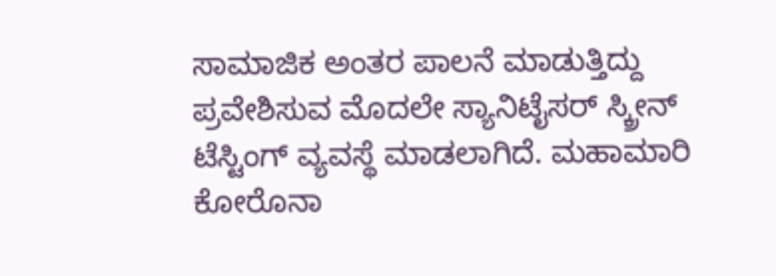ಸಾಮಾಜಿಕ ಅಂತರ ಪಾಲನೆ ಮಾಡುತ್ತಿದ್ದು ಪ್ರವೇಶಿಸುವ ಮೊದಲೇ ಸ್ಯಾನಿಟೈಸರ್ ಸ್ಕ್ರೀನ್ ಟೆಸ್ಟಿಂಗ್ ವ್ಯವಸ್ಥೆ ಮಾಡಲಾಗಿದೆ. ಮಹಾಮಾರಿ ಕೋರೊನಾ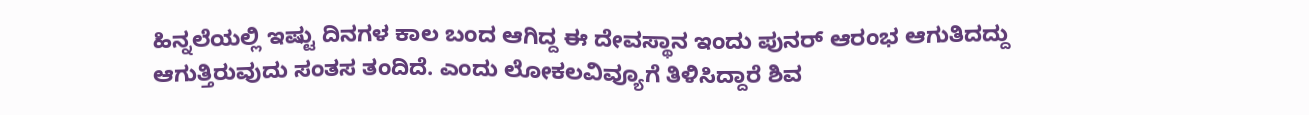ಹಿನ್ನಲೆಯಲ್ಲಿ ಇಷ್ಟು ದಿನಗಳ ಕಾಲ ಬಂದ ಆಗಿದ್ದ ಈ ದೇವಸ್ಥಾನ ಇಂದು ಪುನರ್ ಆರಂಭ ಆಗುತಿದದ್ದು ಆಗುತ್ತಿರುವುದು ಸಂತಸ ತಂದಿದೆ. ಎಂದು ಲೋಕಲವಿವ್ಯೂಗೆ ತಿಳಿಸಿದ್ದಾರೆ ಶಿವ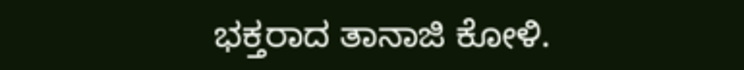ಭಕ್ತರಾದ ತಾನಾಜಿ ಕೋಳಿ.